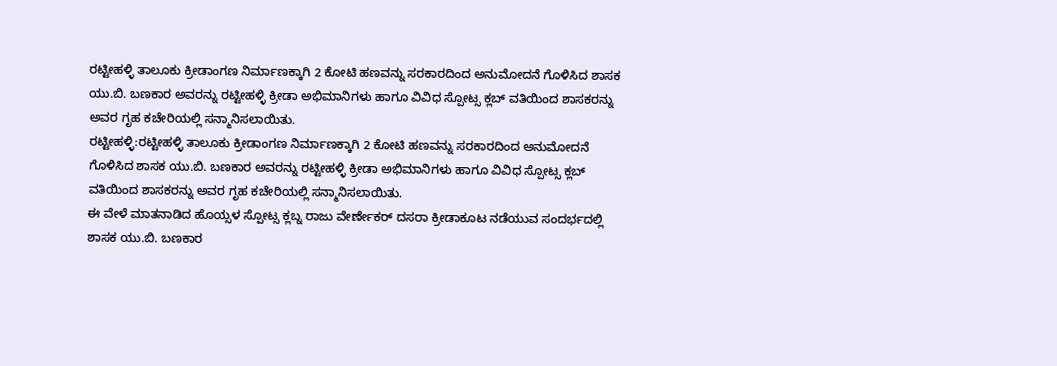ರಟ್ಟೀಹಳ್ಳಿ ತಾಲೂಕು ಕ್ರೀಡಾಂಗಣ ನಿರ್ಮಾಣಕ್ಕಾಗಿ 2 ಕೋಟಿ ಹಣವನ್ನು ಸರಕಾರದಿಂದ ಅನುಮೋದನೆ ಗೊಳಿಸಿದ ಶಾಸಕ ಯು.ಬಿ. ಬಣಕಾರ ಅವರನ್ನು ರಟ್ಟೀಹಳ್ಳಿ ಕ್ರೀಡಾ ಅಭಿಮಾನಿಗಳು ಹಾಗೂ ವಿವಿಧ ಸ್ಪೋಟ್ಸ ಕ್ಲಬ್ ವತಿಯಿಂದ ಶಾಸಕರನ್ನು ಅವರ ಗೃಹ ಕಚೇರಿಯಲ್ಲಿ ಸನ್ಮಾನಿಸಲಾಯಿತು.
ರಟ್ಟೀಹಳ್ಳಿ:ರಟ್ಟೀಹಳ್ಳಿ ತಾಲೂಕು ಕ್ರೀಡಾಂಗಣ ನಿರ್ಮಾಣಕ್ಕಾಗಿ 2 ಕೋಟಿ ಹಣವನ್ನು ಸರಕಾರದಿಂದ ಅನುಮೋದನೆ ಗೊಳಿಸಿದ ಶಾಸಕ ಯು.ಬಿ. ಬಣಕಾರ ಅವರನ್ನು ರಟ್ಟೀಹಳ್ಳಿ ಕ್ರೀಡಾ ಅಭಿಮಾನಿಗಳು ಹಾಗೂ ವಿವಿಧ ಸ್ಪೋಟ್ಸ ಕ್ಲಬ್ ವತಿಯಿಂದ ಶಾಸಕರನ್ನು ಅವರ ಗೃಹ ಕಚೇರಿಯಲ್ಲಿ ಸನ್ಮಾನಿಸಲಾಯಿತು.
ಈ ವೇಳೆ ಮಾತನಾಡಿದ ಹೊಯ್ಸಳ ಸ್ಪೋಟ್ಸ ಕ್ಲಬ್ನ ರಾಜು ವೇರ್ಣೇಕರ್ ದಸರಾ ಕ್ರೀಡಾಕೂಟ ನಡೆಯುವ ಸಂದರ್ಭದಲ್ಲಿ ಶಾಸಕ ಯು.ಬಿ. ಬಣಕಾರ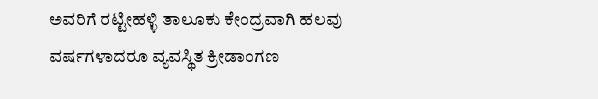ಅವರಿಗೆ ರಟ್ಟೀಹಳ್ಳಿ ತಾಲೂಕು ಕೇಂದ್ರವಾಗಿ ಹಲವು ವರ್ಷಗಳಾದರೂ ವ್ಯವಸ್ಥಿತ ಕ್ರೀಡಾಂಗಣ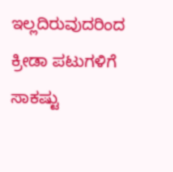ಇಲ್ಲದಿರುವುದರಿಂದ ಕ್ರೀಡಾ ಪಟುಗಳಿಗೆ ಸಾಕಷ್ಟು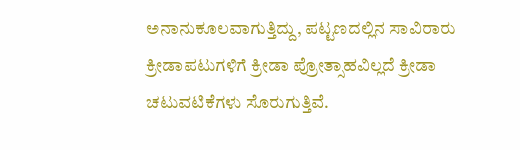ಅನಾನುಕೂಲವಾಗುತ್ತಿದ್ದು, ಪಟ್ಟಣದಲ್ಲಿನ ಸಾವಿರಾರು ಕ್ರೀಡಾಪಟುಗಳಿಗೆ ಕ್ರೀಡಾ ಪ್ರೋತ್ಸಾಹವಿಲ್ಲದೆ ಕ್ರೀಡಾ ಚಟುವಟಿಕೆಗಳು ಸೊರುಗುತ್ತಿವೆ.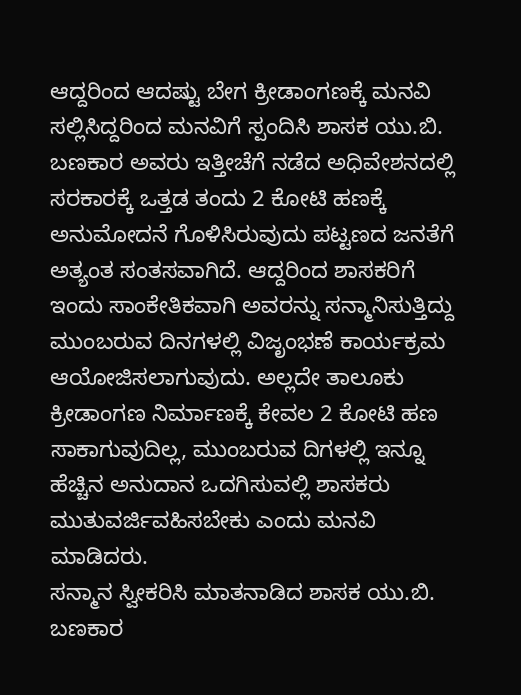ಆದ್ದರಿಂದ ಆದಷ್ಟು ಬೇಗ ಕ್ರೀಡಾಂಗಣಕ್ಕೆ ಮನವಿ ಸಲ್ಲಿಸಿದ್ದರಿಂದ ಮನವಿಗೆ ಸ್ಪಂದಿಸಿ ಶಾಸಕ ಯು.ಬಿ. ಬಣಕಾರ ಅವರು ಇತ್ತೀಚೆಗೆ ನಡೆದ ಅಧಿವೇಶನದಲ್ಲಿ ಸರಕಾರಕ್ಕೆ ಒತ್ತಡ ತಂದು 2 ಕೋಟಿ ಹಣಕ್ಕೆ ಅನುಮೋದನೆ ಗೊಳಿಸಿರುವುದು ಪಟ್ಟಣದ ಜನತೆಗೆ ಅತ್ಯಂತ ಸಂತಸವಾಗಿದೆ. ಆದ್ದರಿಂದ ಶಾಸಕರಿಗೆ ಇಂದು ಸಾಂಕೇತಿಕವಾಗಿ ಅವರನ್ನು ಸನ್ಮಾನಿಸುತ್ತಿದ್ದು ಮುಂಬರುವ ದಿನಗಳಲ್ಲಿ ವಿಜೃಂಭಣೆ ಕಾರ್ಯಕ್ರಮ ಆಯೋಜಿಸಲಾಗುವುದು. ಅಲ್ಲದೇ ತಾಲೂಕು ಕ್ರೀಡಾಂಗಣ ನಿರ್ಮಾಣಕ್ಕೆ ಕೇವಲ 2 ಕೋಟಿ ಹಣ ಸಾಕಾಗುವುದಿಲ್ಲ, ಮುಂಬರುವ ದಿಗಳಲ್ಲಿ ಇನ್ನೂ ಹೆಚ್ಚಿನ ಅನುದಾನ ಒದಗಿಸುವಲ್ಲಿ ಶಾಸಕರು ಮುತುವರ್ಜಿವಹಿಸಬೇಕು ಎಂದು ಮನವಿ ಮಾಡಿದರು.
ಸನ್ಮಾನ ಸ್ವೀಕರಿಸಿ ಮಾತನಾಡಿದ ಶಾಸಕ ಯು.ಬಿ. ಬಣಕಾರ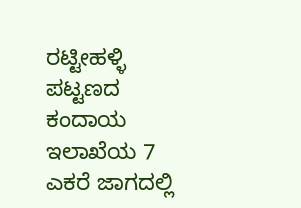ರಟ್ಟೀಹಳ್ಳಿ ಪಟ್ಟಣದ ಕಂದಾಯ ಇಲಾಖೆಯ 7 ಎಕರೆ ಜಾಗದಲ್ಲಿ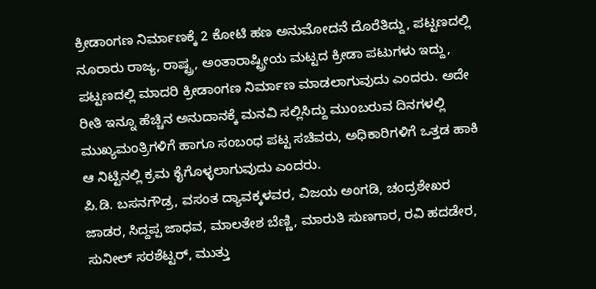ಕ್ರೀಡಾಂಗಣ ನಿರ್ಮಾಣಕ್ಕೆ 2 ಕೋಟಿ ಹಣ ಅನುಮೋದನೆ ದೊರೆತಿದ್ದು, ಪಟ್ಟಣದಲ್ಲಿ ನೂರಾರು ರಾಜ್ಯ, ರಾಷ್ಟ್ರ, ಅಂತಾರಾಷ್ಟ್ರೀಯ ಮಟ್ಟದ ಕ್ರೀಡಾ ಪಟುಗಳು ಇದ್ದು, ಪಟ್ಟಣದಲ್ಲಿ ಮಾದರಿ ಕ್ರೀಡಾಂಗಣ ನಿರ್ಮಾಣ ಮಾಡಲಾಗುವುದು ಎಂದರು. ಅದೇ ರೀತಿ ಇನ್ನೂ ಹೆಚ್ಚಿನ ಅನುದಾನಕ್ಕೆ ಮನವಿ ಸಲ್ಲಿಸಿದ್ದು ಮುಂಬರುವ ದಿನಗಳಲ್ಲಿ ಮುಖ್ಯಮಂತ್ರಿಗಳಿಗೆ ಹಾಗೂ ಸಂಬಂಧ ಪಟ್ಟ ಸಚಿವರು, ಅಧಿಕಾರಿಗಳಿಗೆ ಒತ್ತಡ ಹಾಕಿ ಆ ನಿಟ್ಟಿನಲ್ಲಿ ಕ್ರಮ ಕೈಗೊಳ್ಳಲಾಗುವುದು ಎಂದರು.
ಪಿ.ಡಿ. ಬಸನಗೌಡ್ರ, ವಸಂತ ದ್ಯಾವಕ್ಕಳವರ, ವಿಜಯ ಅಂಗಡಿ, ಚಂದ್ರಶೇಖರ ಜಾಡರ, ಸಿದ್ದಪ್ಪ ಜಾಧವ, ಮಾಲತೇಶ ಬೆಣ್ಣಿ, ಮಾರುತಿ ಸುಣಗಾರ, ರವಿ ಹದಡೇರ, ಸುನೀಲ್ ಸರಶೆಟ್ಟರ್, ಮುತ್ತು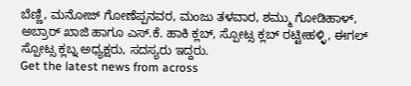ಬೆಣ್ಣಿ, ಮನೋಜ್ ಗೋಣೆಪ್ಪನವರ, ಮಂಜು ತಳವಾರ, ಶಮ್ಮು ಗೋಡಿಹಾಳ್, ಅಬ್ರಾರ್ ಖಾಜಿ ಹಾಗೂ ಎಸ್.ಕೆ. ಹಾಕಿ ಕ್ಲಬ್, ಸ್ಪೋಟ್ಸ ಕ್ಲಬ್ ರಟ್ಟೀಹಳ್ಳಿ, ಈಗಲ್ ಸ್ಪೋಟ್ಸ ಕ್ಲಬ್ನ ಅಧ್ಯಕ್ಷರು, ಸದಸ್ಯರು ಇದ್ದರು.
Get the latest news from across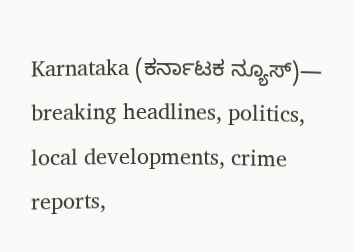Karnataka (ಕರ್ನಾಟಕ ನ್ಯೂಸ್)— breaking headlines, politics, local developments, crime reports,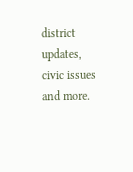district updates, civic issues and more.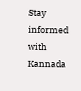Stay informed with Kannada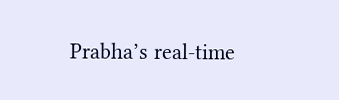Prabha’s real‑time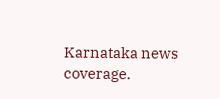Karnataka news coverage.